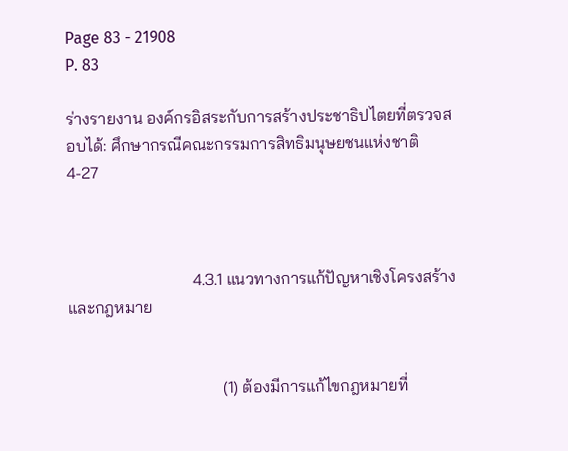Page 83 - 21908
P. 83

ร่างรายงาน องค์กรอิสระกับการสร้างประชาธิปไตยที่ตรวจสอบได้: ศึกษากรณีคณะกรรมการสิทธิมนุษยชนแห่งชาติ   4-27



                              4.3.1 แนวทางการแก้ปัญหาเชิงโครงสร้างและกฎหมาย


                                     (1) ต้องมีการแก้ไขกฎหมายที่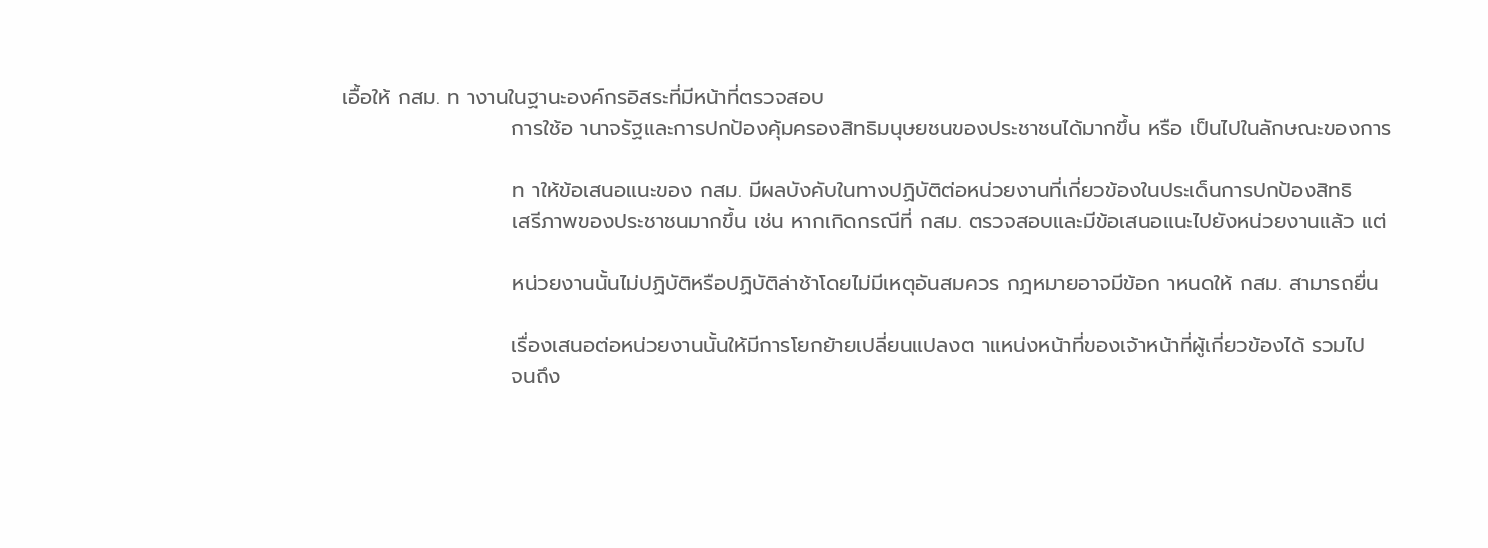เอื้อให้ กสม. ท างานในฐานะองค์กรอิสระที่มีหน้าที่ตรวจสอบ
                       การใช้อ านาจรัฐและการปกป้องคุ้มครองสิทธิมนุษยชนของประชาชนได้มากขึ้น หรือ เป็นไปในลักษณะของการ

                       ท าให้ข้อเสนอแนะของ กสม. มีผลบังคับในทางปฏิบัติต่อหน่วยงานที่เกี่ยวข้องในประเด็นการปกป้องสิทธิ
                       เสรีภาพของประชาชนมากขึ้น เช่น หากเกิดกรณีที่ กสม. ตรวจสอบและมีข้อเสนอแนะไปยังหน่วยงานแล้ว แต่

                       หน่วยงานนั้นไม่ปฏิบัติหรือปฏิบัติล่าช้าโดยไม่มีเหตุอันสมควร กฎหมายอาจมีข้อก าหนดให้ กสม. สามารถยื่น

                       เรื่องเสนอต่อหน่วยงานนั้นให้มีการโยกย้ายเปลี่ยนแปลงต าแหน่งหน้าที่ของเจ้าหน้าที่ผู้เกี่ยวข้องได้ รวมไป
                       จนถึง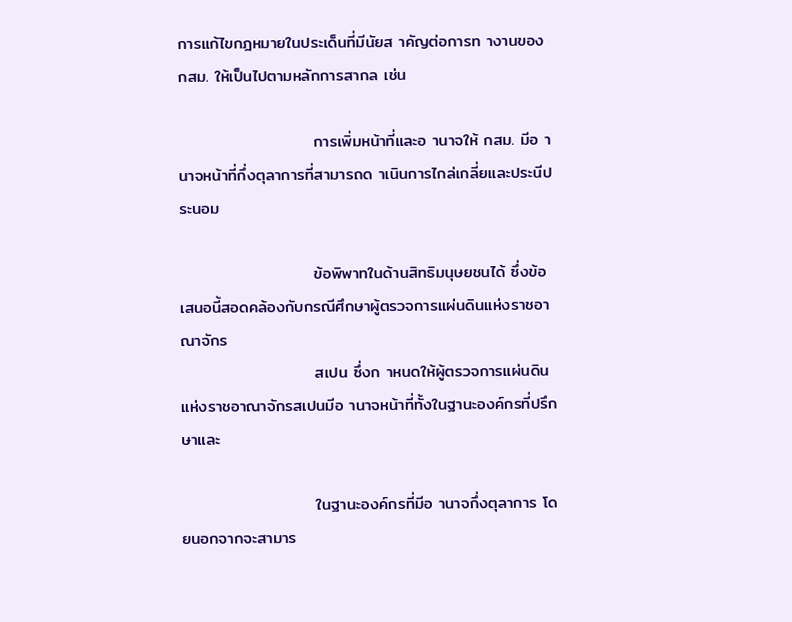การแก้ไขกฎหมายในประเด็นที่มีนัยส าคัญต่อการท างานของ กสม. ให้เป็นไปตามหลักการสากล เช่น

                       การเพิ่มหน้าที่และอ านาจให้ กสม. มีอ านาจหน้าที่กึ่งตุลาการที่สามารถด าเนินการไกล่เกลี่ยและประนีประนอม

                       ข้อพิพาทในด้านสิทธิมนุษยชนได้ ซึ่งข้อเสนอนี้สอดคล้องกับกรณีศึกษาผู้ตรวจการแผ่นดินแห่งราชอาณาจักร
                       สเปน ซึ่งก าหนดให้ผู้ตรวจการแผ่นดินแห่งราชอาณาจักรสเปนมีอ านาจหน้าที่ทั้งในฐานะองค์กรที่ปรึกษาและ

                       ในฐานะองค์กรที่มีอ านาจกึ่งตุลาการ โดยนอกจากจะสามาร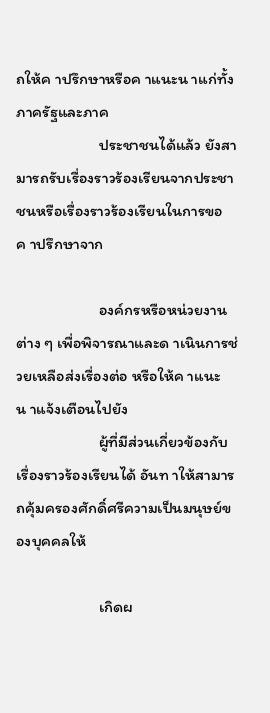ถให้ค าปรึกษาหรือค าแนะน าแก่ทั้งภาครัฐและภาค
                       ประชาชนได้แล้ว ยังสามารถรับเรื่องราวร้องเรียนจากประชาชนหรือเรื่องราวร้องเรียนในการขอค าปรึกษาจาก

                       องค์กรหรือหน่วยงานต่าง ๆ เพื่อพิจารณาและด าเนินการช่วยเหลือส่งเรื่องต่อ หรือให้ค าแนะน าแจ้งเตือนไปยัง
                       ผู้ที่มีส่วนเกี่ยวข้องกับเรื่องราวร้องเรียนได้ อันท าให้สามารถคุ้มครองศักดิ์ศรีความเป็นมนุษย์ของบุคคลให้

                       เกิดผ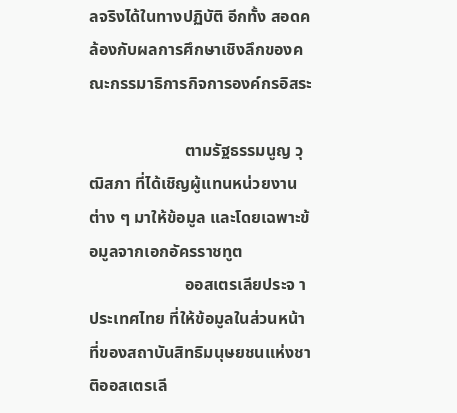ลจริงได้ในทางปฏิบัติ อีกทั้ง สอดคล้องกับผลการศึกษาเชิงลึกของคณะกรรมาธิการกิจการองค์กรอิสระ

                       ตามรัฐธรรมนูญ วุฒิสภา ที่ได้เชิญผู้แทนหน่วยงานต่าง ๆ มาให้ข้อมูล และโดยเฉพาะข้อมูลจากเอกอัครราชทูต
                       ออสเตรเลียประจ าประเทศไทย ที่ให้ข้อมูลในส่วนหน้าที่ของสถาบันสิทธิมนุษยชนแห่งชาติออสเตรเลี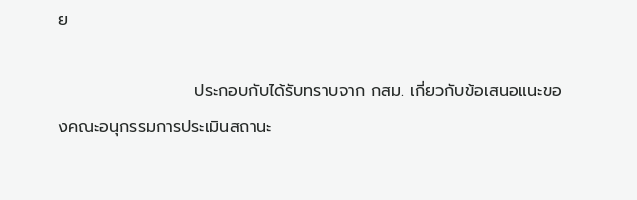ย

                       ประกอบกับได้รับทราบจาก กสม. เกี่ยวกับข้อเสนอแนะของคณะอนุกรรมการประเมินสถานะ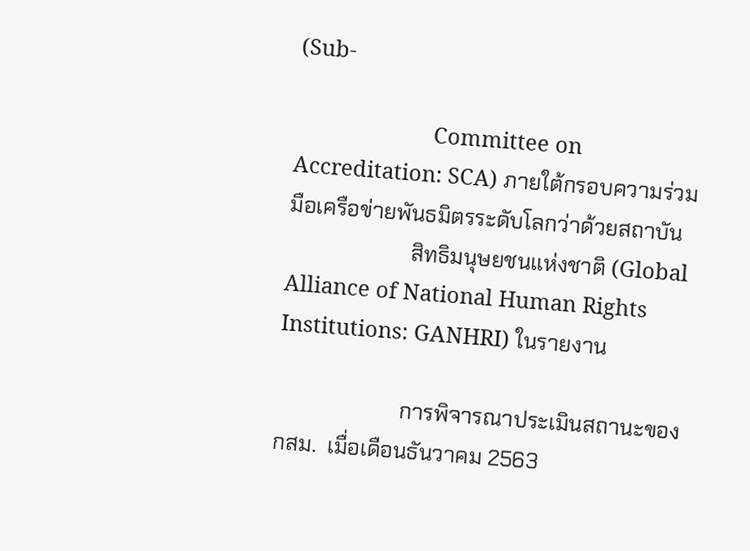(Sub-

                       Committee on Accreditation: SCA) ภายใต้กรอบความร่วมมือเครือข่ายพันธมิตรระดับโลกว่าด้วยสถาบัน
                       สิทธิมนุษยชนแห่งชาติ (Global Alliance of National Human Rights Institutions: GANHRI) ในรายงาน

                       การพิจารณาประเมินสถานะของ กสม.  เมื่อเดือนธันวาคม 2563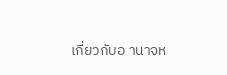เกี่ยวกับอ านาจห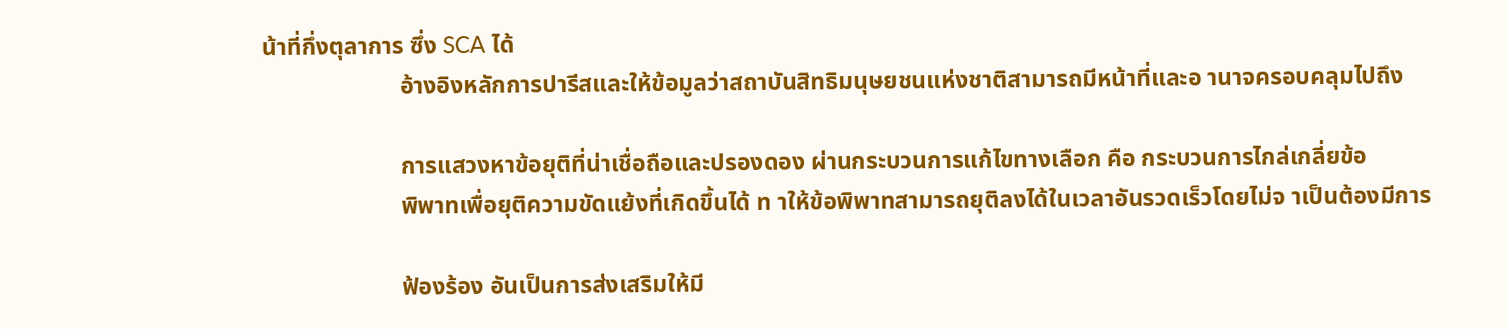น้าที่กึ่งตุลาการ ซึ่ง SCA ได้
                       อ้างอิงหลักการปารีสและให้ข้อมูลว่าสถาบันสิทธิมนุษยชนแห่งชาติสามารถมีหน้าที่และอ านาจครอบคลุมไปถึง

                       การแสวงหาข้อยุติที่น่าเชื่อถือและปรองดอง ผ่านกระบวนการแก้ไขทางเลือก คือ กระบวนการไกล่เกลี่ยข้อ
                       พิพาทเพื่อยุติความขัดแย้งที่เกิดขึ้นได้ ท าให้ข้อพิพาทสามารถยุติลงได้ในเวลาอันรวดเร็วโดยไม่จ าเป็นต้องมีการ

                       ฟ้องร้อง อันเป็นการส่งเสริมให้มี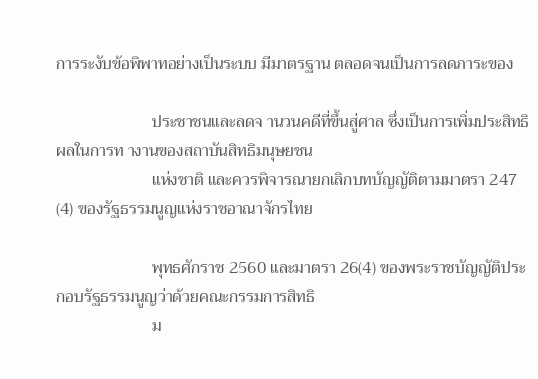การระงับข้อพิพาทอย่างเป็นระบบ มีมาตรฐาน ตลอดจนเป็นการลดภาระของ

                       ประชาชนและลดจ านวนคดีที่ขึ้นสู่ศาล ซึ่งเป็นการเพิ่มประสิทธิผลในการท างานของสถาบันสิทธิมนุษยชน
                       แห่งชาติ และควรพิจารณายกเลิกบทบัญญัติตามมาตรา 247 (4) ของรัฐธรรมนูญแห่งราชอาณาจักรไทย

                       พุทธศักราช 2560 และมาตรา 26(4) ของพระราชบัญญัติประกอบรัฐธรรมนูญว่าด้วยคณะกรรมการสิทธิ
                       ม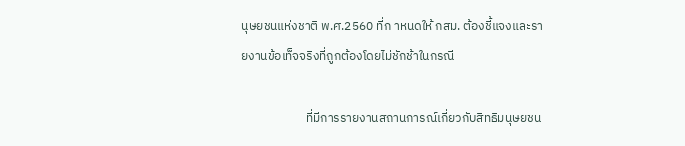นุษยชนแห่งชาติ พ.ศ.2560 ที่ก าหนดให้ กสม. ต้องชี้แจงและรายงานข้อเท็จจริงที่ถูกต้องโดยไม่ชักช้าในกรณี

                       ที่มีการรายงานสถานการณ์เกี่ยวกับสิทธิมนุษยชน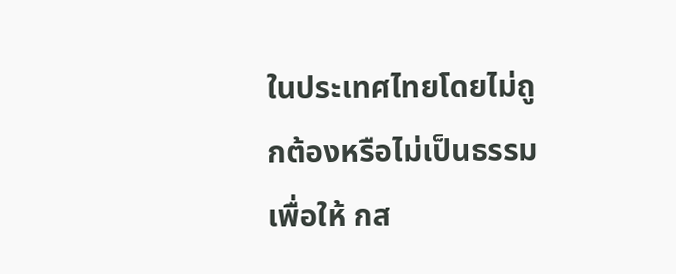ในประเทศไทยโดยไม่ถูกต้องหรือไม่เป็นธรรม เพื่อให้ กส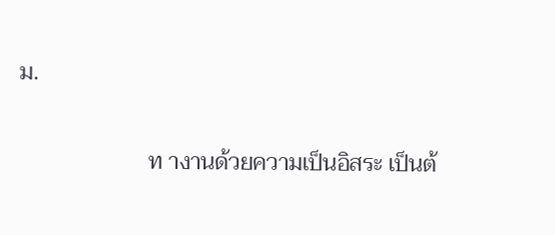ม.

                       ท างานด้วยความเป็นอิสระ เป็นต้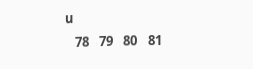น
   78   79   80   81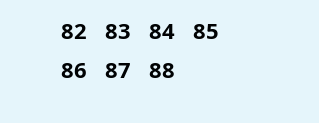82   83   84   85   86   87   88